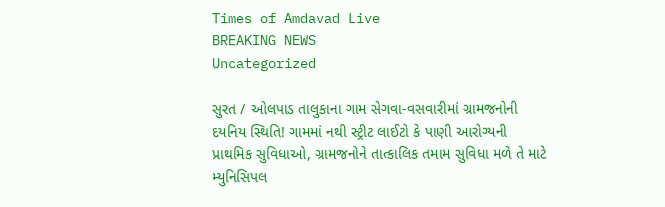Times of Amdavad Live
BREAKING NEWS
Uncategorized

સુરત / ઓલપાડ તાલુકાના ગામ સેગવા-વસવારીમાં ગ્રામજનોની દયનિય સ્થિતિ! ગામમાં નથી સ્ટ્રીટ લાઈટો કે પાણી આરોગ્યની પ્રાથમિક સુવિધાઓ, ગ્રામજનોને તાત્કાલિક તમામ સુવિધા મળે તે માટે મ્યુનિસિપલ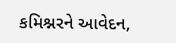કમિશ્નરને આવેદન,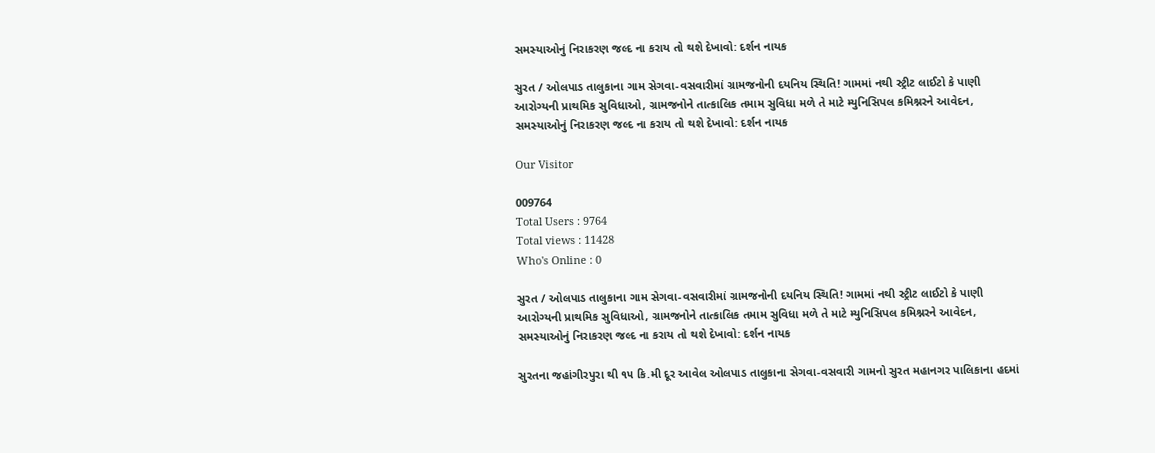સમસ્યાઓનું નિરાકરણ જલ્દ ના કરાય તો થશે દેખાવો: દર્શન નાયક

સુરત / ઓલપાડ તાલુકાના ગામ સેગવા-વસવારીમાં ગ્રામજનોની દયનિય સ્થિતિ! ગામમાં નથી સ્ટ્રીટ લાઈટો કે પાણી આરોગ્યની પ્રાથમિક સુવિધાઓ, ગ્રામજનોને તાત્કાલિક તમામ સુવિધા મળે તે માટે મ્યુનિસિપલ કમિશ્નરને આવેદન, સમસ્યાઓનું નિરાકરણ જલ્દ ના કરાય તો થશે દેખાવો: દર્શન નાયક

Our Visitor

009764
Total Users : 9764
Total views : 11428
Who's Online : 0

સુરત / ઓલપાડ તાલુકાના ગામ સેગવા-વસવારીમાં ગ્રામજનોની દયનિય સ્થિતિ! ગામમાં નથી સ્ટ્રીટ લાઈટો કે પાણી આરોગ્યની પ્રાથમિક સુવિધાઓ, ગ્રામજનોને તાત્કાલિક તમામ સુવિધા મળે તે માટે મ્યુનિસિપલ કમિશ્નરને આવેદન, સમસ્યાઓનું નિરાકરણ જલ્દ ના કરાય તો થશે દેખાવો: દર્શન નાયક

સુરતના જહાંગીરપુરા થી ૧૫ કિ.મી દૂર આવેલ ઓલપાડ તાલુકાના સેગવા-વસવારી ગામનો સુરત મહાનગર પાલિકાના હદમાં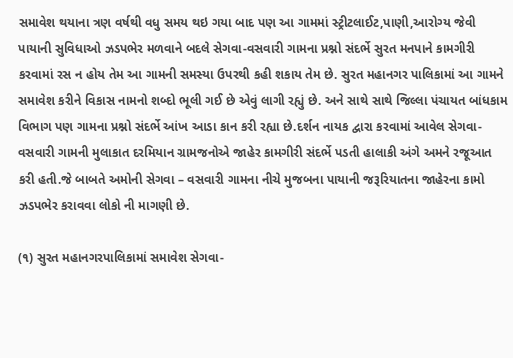સમાવેશ થયાના ત્રણ વર્ષથી વધુ સમય થઇ ગયા બાદ પણ આ ગામમાં સ્ટ્રીટલાઈટ,પાણી,આરોગ્ય જેવી પાયાની સુવિધાઓ ઝડપભેર મળવાને બદલે સેગવા-વસવારી ગામના પ્રશ્નો સંદર્ભે સુરત મનપાને કામગીરી કરવામાં રસ ન હોય તેમ આ ગામની સમસ્યા ઉપરથી કહી શકાય તેમ છે. સુરત મહાનગર પાલિકામાં આ ગામને સમાવેશ કરીને વિકાસ નામનો શબ્દો ભૂલી ગઈ છે એવું લાગી રહ્યું છે. અને સાથે સાથે જિલ્લા પંચાયત બાંધકામ વિભાગ પણ ગામના પ્રશ્નો સંદર્ભે આંખ આડા કાન કરી રહ્યા છે.દર્શન નાયક દ્વારા કરવામાં આવેલ સેગવા-વસવારી ગામની મુલાકાત દરમિયાન ગ્રામજનોએ જાહેર કામગીરી સંદર્ભે પડતી હાલાકી અંગે અમને રજૂઆત કરી હતી.જે બાબતે અમોની સેગવા – વસવારી ગામના નીચે મુજબના પાયાની જરૂરિયાતના જાહેરના કામો ઝડપભેર કરાવવા લોકો ની માગણી છે.

(૧) સુરત મહાનગરપાલિકામાં સમાવેશ સેગવા-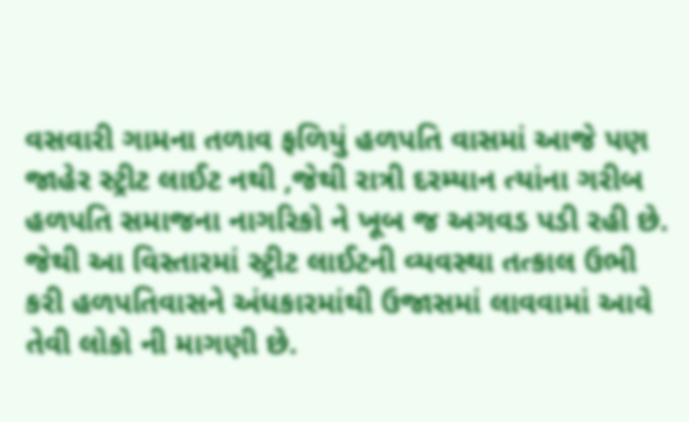વસવારી ગામના તળાવ ફળિયું હળપતિ વાસમાં આજે પણ જાહેર સ્ટ્રીટ લાઈટ નથી ,જેથી રાત્રી દરમ્યાન ત્યાંના ગરીબ હળપતિ સમાજના નાગરિકો ને ખૂબ જ અગવડ પડી રહી છે. જેથી આ વિસ્તારમાં સ્ટ્રીટ લાઈટની વ્યવસ્થા તત્કાલ ઉભી કરી હળપતિવાસને અંધકારમાંથી ઉજાસમાં લાવવામાં આવે તેવી લોકો ની માગણી છે.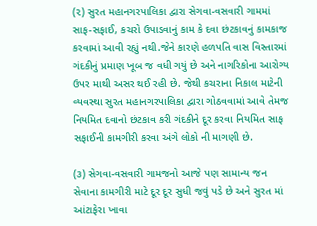(૨) સુરત મહાનગરપાલિકા દ્વારા સેગવા-વસવારી ગામમાં સાફ-સફાઈ, કચરો ઉપાડવાનું કામ કે દવા છંટકાવનું કામકાજ કરવામાં આવી રહ્યું નથી.જેને કારણે હળપતિ વાસ વિસ્તારમાં ગંદકીનું પ્રમાણ ખૂબ જ વધી ગયું છે અને નાગરિકોના આરોગ્ય ઉપર માથી અસર થઈ રહી છે. જેથી કચરાના નિકાલ માટેની વ્યવસ્થા સુરત મહાનગરપાલિકા દ્વારા ગોઠવવામાં આવે તેમજ નિયમિત દવાનો છંટકાવ કરી ગંદકીને દૂર કરવા નિયમિત સાફ સફાઈની કામગીરી કરવા અંગે લોકો ની માગણી છે.

(૩) સેગવા-વસવારી ગામજનો આજે પણ સામાન્ય જન સેવાના કામગીરી માટે દૂર દૂર સુધી જવું પડે છે અને સુરત માં આંટાફેરા ખાવા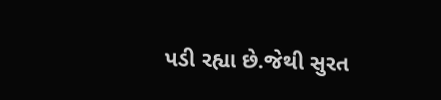પડી રહ્યા છે.જેથી સુરત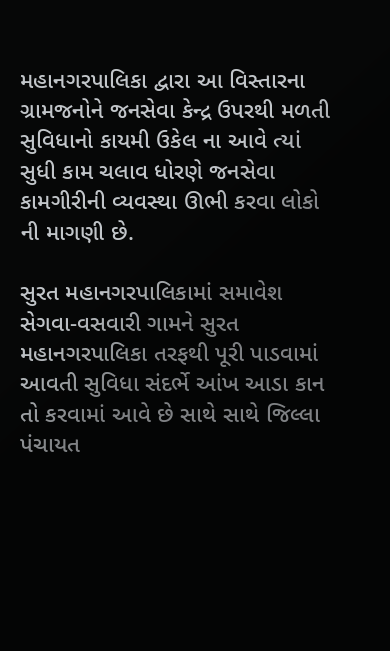મહાનગરપાલિકા દ્વારા આ વિસ્તારના ગ્રામજનોને જનસેવા કેન્દ્ર ઉપરથી મળતી સુવિધાનો કાયમી ઉકેલ ના આવે ત્યાં સુધી કામ ચલાવ ધોરણે જનસેવા કામગીરીની વ્યવસ્થા ઊભી કરવા લોકો ની માગણી છે.

સુરત મહાનગરપાલિકામાં સમાવેશ સેગવા-વસવારી ગામને સુરત મહાનગરપાલિકા તરફથી પૂરી પાડવામાં આવતી સુવિધા સંદર્ભે આંખ આડા કાન તો કરવામાં આવે છે સાથે સાથે જિલ્લા પંચાયત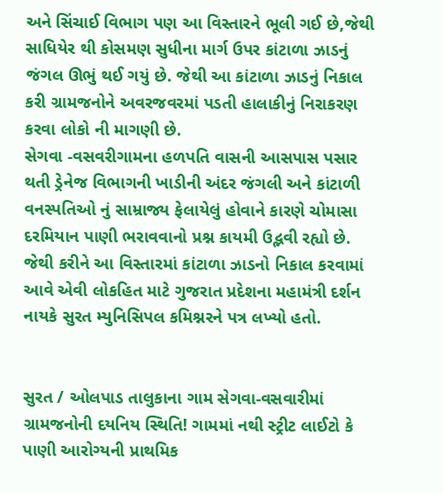અને સિંચાઈ વિભાગ પણ આ વિસ્તારને ભૂલી ગઈ છે,જેથી સાધિયેર થી કોસમણ સુધીના માર્ગ ઉપર કાંટાળા ઝાડનું જંગલ ઊભું થઈ ગયું છે. જેથી આ કાંટાળા ઝાડનું નિકાલ કરી ગ્રામજનોને અવરજવરમાં પડતી હાલાકીનું નિરાકરણ કરવા લોકો ની માગણી છે.
સેગવા -વસવરીગામના હળપતિ વાસની આસપાસ પસાર થતી ડ્રેનેજ વિભાગની ખાડીની અંદર જંગલી અને કાંટાળી વનસ્પતિઓ નું સામ્રાજ્ય ફેલાયેલું હોવાને કારણે ચોમાસા દરમિયાન પાણી ભરાવવાનો પ્રશ્ન કાયમી ઉદ્ભવી રહ્યો છે. જેથી કરીને આ વિસ્તારમાં કાંટાળા ઝાડનો નિકાલ કરવામાં આવે એવી લોકહિત માટે ગુજરાત પ્રદેશના મહામંત્રી દર્શન નાયકે સુરત મ્યુનિસિપલ કમિશ્નરને પત્ર લખ્યો હતો.


સુરત / ઓલપાડ તાલુકાના ગામ સેગવા-વસવારીમાં ગ્રામજનોની દયનિય સ્થિતિ! ગામમાં નથી સ્ટ્રીટ લાઈટો કે પાણી આરોગ્યની પ્રાથમિક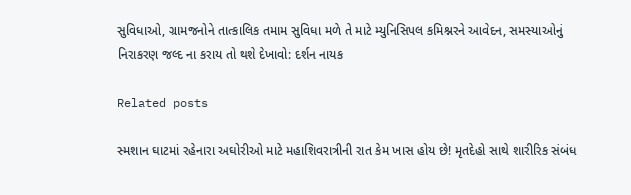સુવિધાઓ, ગ્રામજનોને તાત્કાલિક તમામ સુવિધા મળે તે માટે મ્યુનિસિપલ કમિશ્નરને આવેદન, સમસ્યાઓનું નિરાકરણ જલ્દ ના કરાય તો થશે દેખાવો: દર્શન નાયક

Related posts

સ્મશાન ઘાટમાં રહેનારા અઘોરીઓ માટે મહાશિવરાત્રીની રાત કેમ ખાસ હોય છે! મૃતદેહો સાથે શારીરિક સંબંધ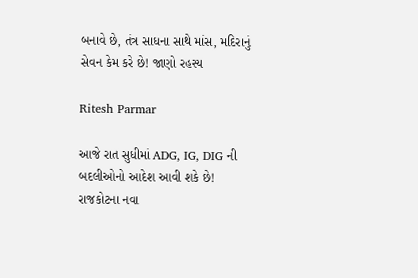બનાવે છે, તંત્ર સાધના સાથે માંસ, મદિરાનું સેવન કેમ કરે છે! જાણો રહસ્ય

Ritesh Parmar

આજે રાત સુધીમાં ADG, IG, DIG ની બદલીઓનો આદેશ આવી શકે છે! રાજકોટના નવા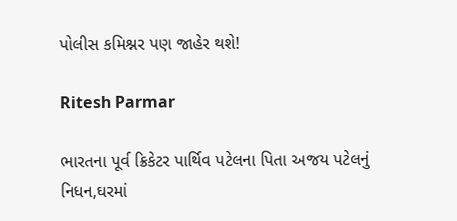પોલીસ કમિશ્નર પણ જાહેર થશે!

Ritesh Parmar

ભારતના પૂર્વ ક્રિકેટર પાર્થિવ પટેલના પિતા અજય પટેલનું નિધન,ઘરમાં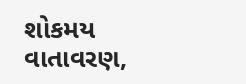શોકમય વાતાવરણ,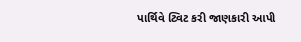પાર્થિવે ટ્વિટ કરી જાણકારી આપી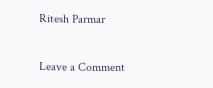Ritesh Parmar

Leave a Comment